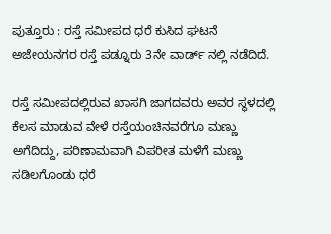ಪುತ್ತೂರು : ರಸ್ತೆ ಸಮೀಪದ ಧರೆ ಕುಸಿದ ಘಟನೆ ಅಜೇಯನಗರ ರಸ್ತೆ ಪಡ್ನೂರು 3ನೇ ವಾರ್ಡ್ ನಲ್ಲಿ ನಡೆದಿದೆ.

ರಸ್ತೆ ಸಮೀಪದಲ್ಲಿರುವ ಖಾಸಗಿ ಜಾಗದವರು ಅವರ ಸ್ಥಳದಲ್ಲಿ ಕೆಲಸ ಮಾಡುವ ವೇಳೆ ರಸ್ತೆಯಂಚಿನವರೆಗೂ ಮಣ್ಣು ಅಗೆದಿದ್ದು, ಪರಿಣಾಮವಾಗಿ ವಿಪರೀತ ಮಳೆಗೆ ಮಣ್ಣು ಸಡಿಲಗೊಂಡು ಧರೆ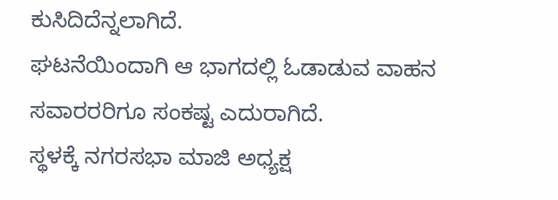ಕುಸಿದಿದೆನ್ನಲಾಗಿದೆ.
ಘಟನೆಯಿಂದಾಗಿ ಆ ಭಾಗದಲ್ಲಿ ಓಡಾಡುವ ವಾಹನ ಸವಾರರರಿಗೂ ಸಂಕಷ್ಟ ಎದುರಾಗಿದೆ.
ಸ್ಥಳಕ್ಕೆ ನಗರಸಭಾ ಮಾಜಿ ಅಧ್ಯಕ್ಷ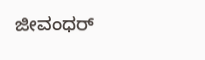ಜೀವಂಧರ್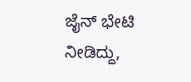ಜೈನ್ ಭೇಟಿ ನೀಡಿದ್ದು,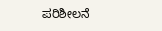ಪರಿಶೀಲನೆ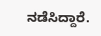ನಡೆಸಿದ್ದಾರೆ.